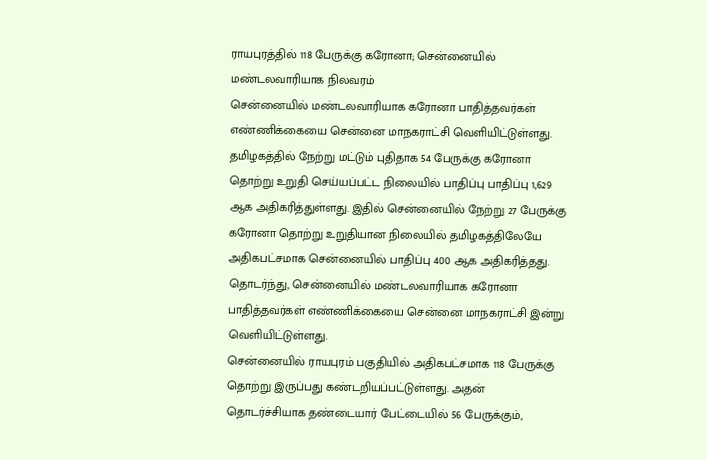ராயபுரத்தில் 118 பேருக்கு கரோனா; சென்னையில் மண்டலவாரியாக நிலவரம்
சென்னையில் மண்டலவாரியாக கரோனா பாதித்தவர்கள் எண்ணிக்கையை சென்னை மாநகராட்சி வெளியிட்டுள்ளது.
தமிழகத்தில் நேற்று மட்டும் புதிதாக 54 பேருக்கு கரோனா தொற்று உறுதி செய்யப்பட்ட நிலையில் பாதிப்பு பாதிப்பு 1,629 ஆக அதிகரித்துள்ளது. இதில் சென்னையில் நேற்று 27 பேருக்கு கரோனா தொற்று உறுதியான நிலையில் தமிழகத்திலேயே அதிகபட்சமாக சென்னையில் பாதிப்பு 400 ஆக அதிகரித்தது.
தொடர்ந்து, சென்னையில் மண்டலவாரியாக கரோனா பாதித்தவர்கள் எண்ணிக்கையை சென்னை மாநகராட்சி இன்று வெளியிட்டுள்ளது.
சென்னையில் ராயபுரம் பகுதியில் அதிகபட்சமாக 118 பேருக்கு தொற்று இருப்பது கண்டறியப்பட்டுள்ளது. அதன் தொடர்ச்சியாக தண்டையார் பேட்டையில் 56 பேருக்கும்,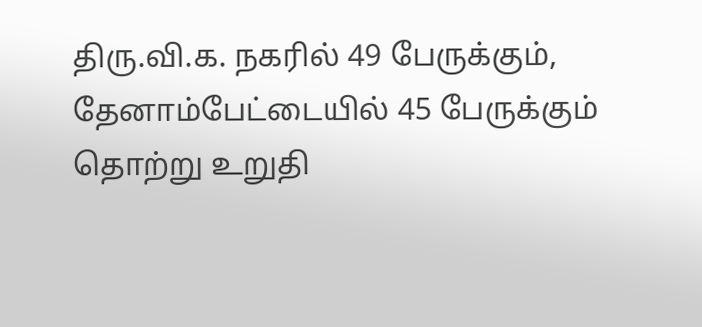திரு.வி.க. நகரில் 49 பேருக்கும், தேனாம்பேட்டையில் 45 பேருக்கும் தொற்று உறுதி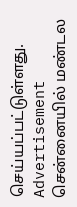செய்யப்பட்டுள்ளது.
Advertisement
சென்னையில் மண்டல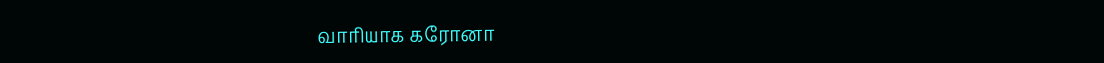வாரியாக கரோனா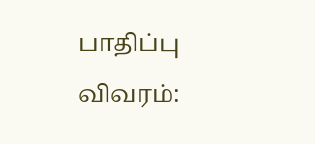பாதிப்பு விவரம்: